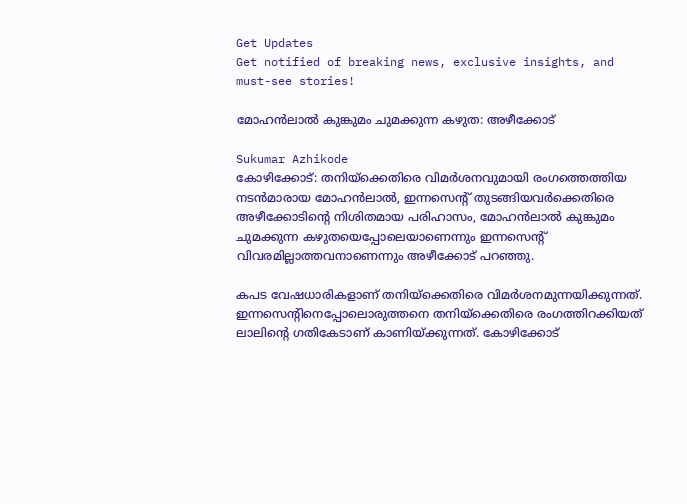Get Updates
Get notified of breaking news, exclusive insights, and must-see stories!

മോഹന്‍ലാല്‍ കുങ്കുമം ചുമക്കുന്ന കഴുത: അഴീക്കോട്

Sukumar Azhikode
കോഴിക്കോട്: തനിയ്‌ക്കെതിരെ വിമര്‍ശനവുമായി രംഗത്തെത്തിയ നടന്‍മാരായ മോഹന്‍ലാല്‍, ഇന്നസെന്റ് തുടങ്ങിയവര്‍ക്കെതിരെ അഴീക്കോടിന്റെ നിശിതമായ പരിഹാസം, മോഹന്‍ലാല്‍ കുങ്കുമം ചുമക്കുന്ന കഴുതയെപ്പോലെയാണെന്നും ഇന്നസെന്റ് വിവരമില്ലാത്തവനാണെന്നും അഴീക്കോട് പറഞ്ഞു.

കപട വേഷധാരികളാണ് തനിയ്‌ക്കെതിരെ വിമര്‍ശനമുന്നയിക്കുന്നത്. ഇന്നസെന്റിനെപ്പോലൊരുത്തനെ തനിയ്‌ക്കെതിരെ രംഗത്തിറക്കിയത് ലാലിന്റെ ഗതികേടാണ് കാണിയ്ക്കുന്നത്. കോഴിക്കോട്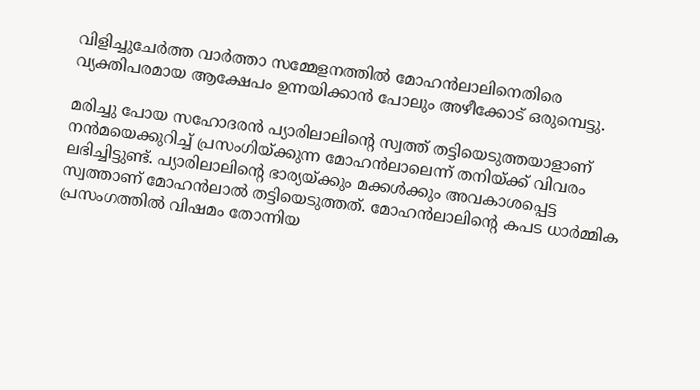വിളിച്ചുചേര്‍ത്ത വാര്‍ത്താ സമ്മേളനത്തില്‍ മോഹന്‍ലാലിനെതിരെ വ്യക്തിപരമായ ആക്ഷേപം ഉന്നയിക്കാന്‍ പോലും അഴീക്കോട് ഒരുമ്പെട്ടു.

മരിച്ചു പോയ സഹോദരന്‍ പ്യാരിലാലിന്റെ സ്വത്ത് തട്ടിയെടുത്തയാളാണ് നന്‍മയെക്കുറിച്ച് പ്രസംഗിയ്ക്കുന്ന മോഹന്‍ലാലെന്ന് തനിയ്ക്ക് വിവരം ലഭിച്ചിട്ടുണ്ട്. പ്യാരിലാലിന്റെ ഭാര്യയ്ക്കും മക്കള്‍ക്കും അവകാശപ്പെട്ട സ്വത്താണ് മോഹന്‍ലാല്‍ തട്ടിയെടുത്തത്. മോഹന്‍ലാലിന്റെ കപട ധാര്‍മ്മിക പ്രസംഗത്തില്‍ വിഷമം തോന്നിയ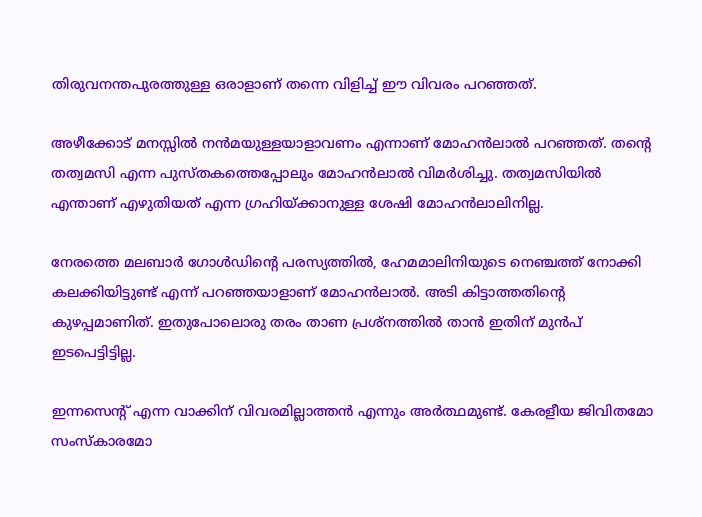തിരുവനന്തപുരത്തുള്ള ഒരാളാണ് തന്നെ വിളിച്ച് ഈ വിവരം പറഞ്ഞത്.

അഴീക്കോട് മനസ്സില്‍ നന്‍മയുള്ളയാളാവണം എന്നാണ് മോഹന്‍ലാല്‍ പറഞ്ഞത്. തന്റെ തത്വമസി എന്ന പുസ്തകത്തെപ്പോലും മോഹന്‍ലാല്‍ വിമര്‍ശിച്ചു. തത്വമസിയില്‍ എന്താണ് എഴുതിയത് എന്ന ഗ്രഹിയ്ക്കാനുള്ള ശേഷി മോഹന്‍ലാലിനില്ല.

നേരത്തെ മലബാര്‍ ഗോള്‍ഡിന്റെ പരസ്യത്തില്‍, ഹേമമാലിനിയുടെ നെഞ്ചത്ത് നോക്കി കലക്കിയിട്ടുണ്ട് എന്ന് പറഞ്ഞയാളാണ് മോഹന്‍ലാല്‍. അടി കിട്ടാത്തതിന്റെ കുഴപ്പമാണിത്. ഇതുപോലൊരു തരം താണ പ്രശ്‌നത്തില്‍ താന്‍ ഇതിന് മുന്‍പ് ഇടപെട്ടിട്ടില്ല.

ഇന്നസെന്റ് എന്ന വാക്കിന് വിവരമില്ലാത്തന്‍ എന്നും അര്‍ത്ഥമുണ്ട്. കേരളീയ ജിവിതമോ സംസ്‌കാരമോ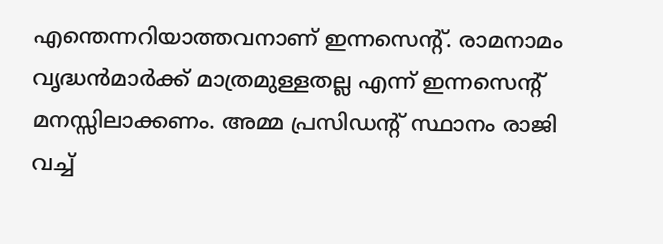എന്തെന്നറിയാത്തവനാണ് ഇന്നസെന്റ്. രാമനാമം വൃദ്ധന്‍മാര്‍ക്ക് മാത്രമുള്ളതല്ല എന്ന് ഇന്നസെന്റ് മനസ്സിലാക്കണം. അമ്മ പ്രസിഡന്റ് സ്ഥാനം രാജി വച്ച്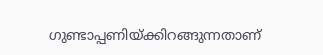ഗുണ്ടാപ്പണിയ്ക്കിറങ്ങുന്നതാണ്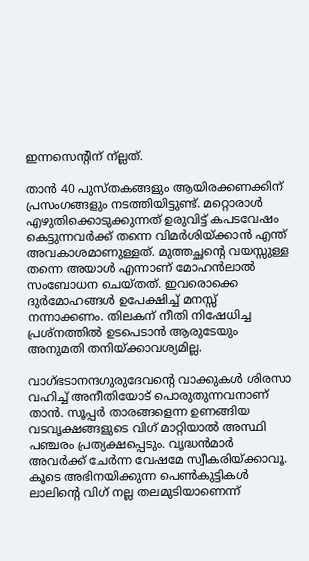ഇന്നസെന്റിന് ന്ല്ലത്.

താന്‍ 40 പുസ്തകങ്ങളും ആയിരക്കണക്കിന് പ്രസംഗങ്ങളും നടത്തിയിട്ടുണ്ട്. മറ്റൊരാള്‍ എഴുതിക്കൊടുക്കുന്നത് ഉരുവിട്ട് കപടവേഷം കെട്ടുന്നവര്‍ക്ക് തന്നെ വിമര്‍ശിയ്ക്കാന്‍ എന്ത് അവകാശമാണുള്ളത്. മുത്തച്ഛന്റെ വയസ്സുള്ള തന്നെ അയാള്‍ എന്നാണ് മോഹന്‍ലാല്‍ സംബോധന ചെയ്തത്. ഇവരൊക്കെ ദുര്‍മോഹങ്ങള്‍ ഉപേക്ഷിച്ച് മനസ്സ് നന്നാക്കണം. തിലകന് നീതി നിഷേധിച്ച പ്രശ്‌നത്തില്‍ ഉടപെടാന്‍ ആരുടേയും അനുമതി തനിയ്ക്കാവശ്യമില്ല.

വാഗ്ഭടാനന്ദഗുരുദേവന്റെ വാക്കുകള്‍ ശിരസാ വഹിച്ച് അനീതിയോട് പൊരുതുന്നവനാണ് താന്‍. സൂപ്പര്‍ താരങ്ങളെന്ന ഉണങ്ങിയ വടവൃക്ഷങ്ങളുടെ വിഗ് മാറ്റിയാല്‍ അസ്ഥി പഞ്ചരം പ്രത്യക്ഷപ്പെടും. വൃദ്ധന്‍മാര്‍ അവര്‍ക്ക് ചേര്‍ന്ന വേഷമേ സ്വീകരിയ്ക്കാവൂ. കൂടെ അഭിനയിക്കുന്ന പെണ്‍കുട്ടികള്‍ ലാലിന്റെ വിഗ് നല്ല തലമുടിയാണെന്ന്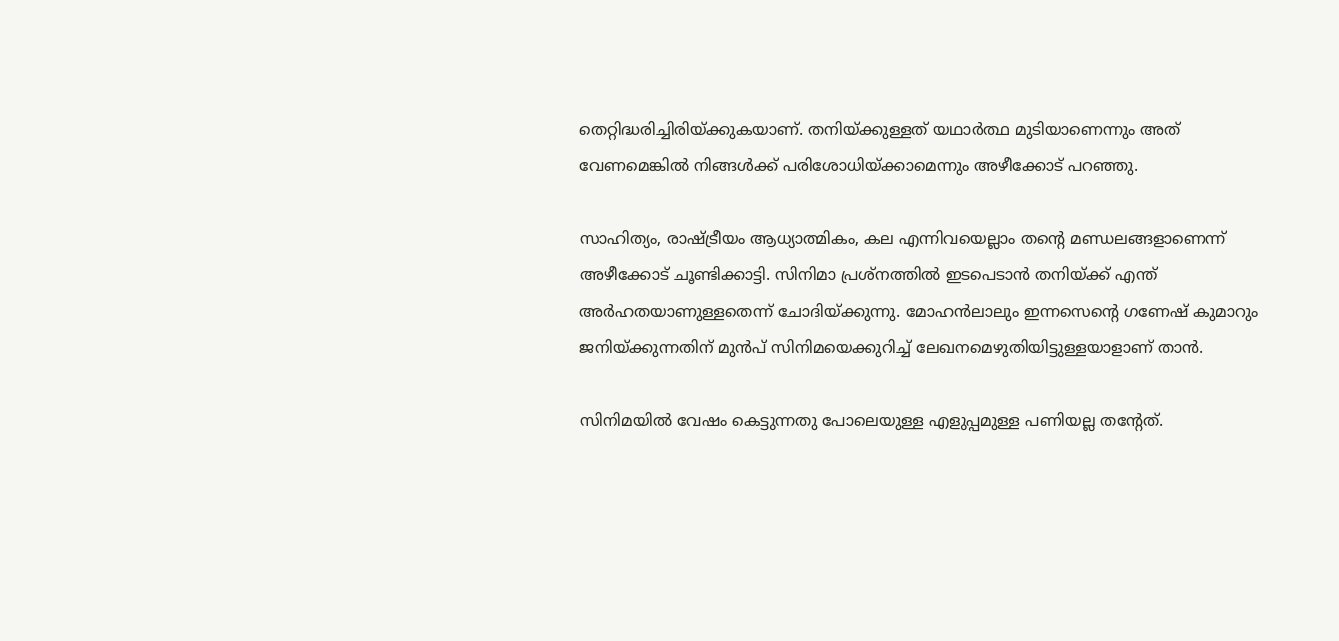തെറ്റിദ്ധരിച്ചിരിയ്ക്കുകയാണ്. തനിയ്ക്കുള്ളത് യഥാര്‍ത്ഥ മുടിയാണെന്നും അത് വേണമെങ്കില്‍ നിങ്ങള്‍ക്ക് പരിശോധിയ്ക്കാമെന്നും അഴീക്കോട് പറഞ്ഞു.

സാഹിത്യം, രാഷ്ട്രീയം ആധ്യാത്മികം, കല എന്നിവയെല്ലാം തന്റെ മണ്ഡലങ്ങളാണെന്ന് അഴീക്കോട് ചൂണ്ടിക്കാട്ടി. സിനിമാ പ്രശ്‌നത്തില്‍ ഇടപെടാന്‍ തനിയ്ക്ക് എന്ത് അര്‍ഹതയാണുള്ളതെന്ന് ചോദിയ്ക്കുന്നു. മോഹന്‍ലാലും ഇന്നസെന്റെ ഗണേഷ് കുമാറും ജനിയ്ക്കുന്നതിന് മുന്‍പ് സിനിമയെക്കുറിച്ച് ലേഖനമെഴുതിയിട്ടുള്ളയാളാണ് താന്‍.

സിനിമയില്‍ വേഷം കെട്ടുന്നതു പോലെയുള്ള എളുപ്പമുള്ള പണിയല്ല തന്റേത്.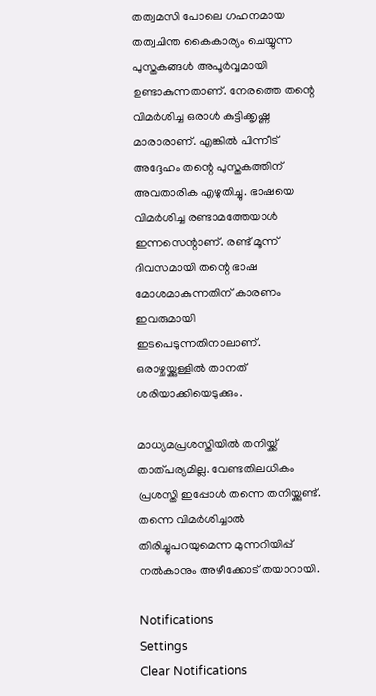തത്വമസി പോലെ ഗഹനമായ തത്വചിന്ത കൈകാര്യം ചെയ്യുന്ന പുസ്തകങ്ങള്‍ അപൂര്‍വ്വമായി ഉണ്ടാകുന്നതാണ്. നേരത്തെ തന്റെ വിമര്‍ശിച്ച ഒരാള്‍ കുട്ടിക്കൃഷ്ണ മാരാരാണ്. എങ്കില്‍ പിന്നീട് അദ്ദേഹം തന്റെ പുസ്തകത്തിന് അവതാരിക എഴുതിച്ചു. ഭാഷയെ വിമര്‍ശിച്ച രണ്ടാമത്തേയാള്‍ ഇന്നസെന്റാണ്. രണ്ട് മൂന്ന് ദിവസമായി തന്റെ ഭാഷ മോശമാകുന്നതിന് കാരണം ഇവരുമായി ഇടപെടുന്നതിനാലാണ്. ഒരാഴ്ചയ്ക്കുള്ളില്‍ താനത് ശരിയാക്കിയെടുക്കും.

മാധ്യമപ്രശസ്തിയില്‍ തനിയ്ക്ക് താത്പര്യമില്ല. വേണ്ടതിലധികം പ്രശസ്തി ഇപ്പോള്‍ തന്നെ തനിയ്ക്കുണ്ട്. തന്നെ വിമര്‍ശിച്ചാല്‍ തിരിച്ചുപറയുമെന്ന മുന്നറിയിപ്പ് നല്‍കാനും അഴീക്കോട് തയാറായി.

Notifications
Settings
Clear Notifications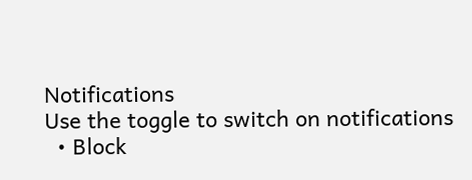Notifications
Use the toggle to switch on notifications
  • Block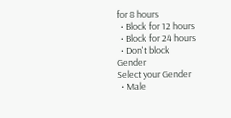for 8 hours
  • Block for 12 hours
  • Block for 24 hours
  • Don't block
Gender
Select your Gender
  • Male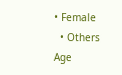• Female
  • Others
Age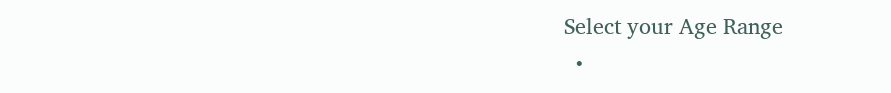Select your Age Range
  •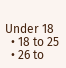Under 18
  • 18 to 25
  • 26 to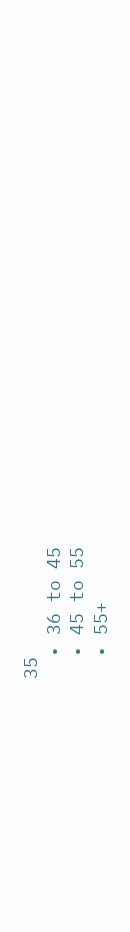35
  • 36 to 45
  • 45 to 55
  • 55+